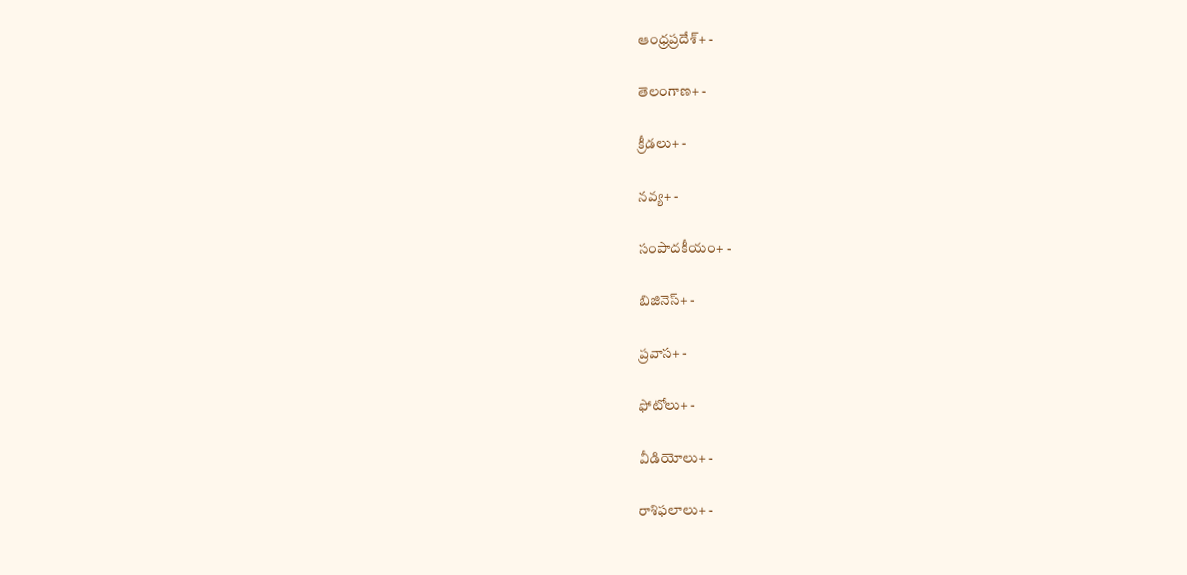ఆంధ్రప్రదేశ్+ -

తెలంగాణ+ -

క్రీడలు+ -

నవ్య+ -

సంపాదకీయం+ -

బిజినెస్+ -

ప్రవాస+ -

ఫోటోలు+ -

వీడియోలు+ -

రాశిఫలాలు+ -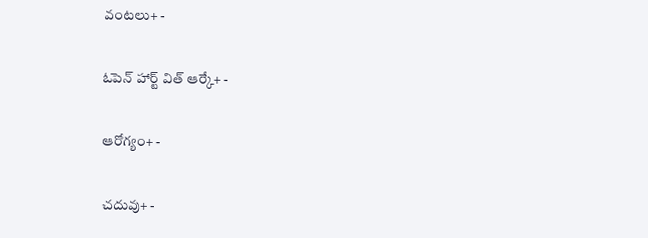వంటలు+ -

ఓపెన్ హార్ట్ విత్ ఆర్కే+ -

ఆరోగ్యం+ -

చదువు+ -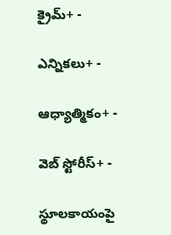క్రైమ్+ -

ఎన్నికలు+ -

ఆధ్యాత్మికం+ -

వెబ్ స్టోరీస్+ -

స్థూలకాయంపై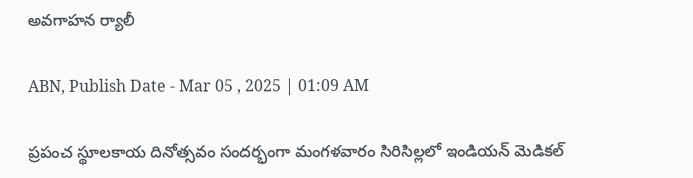అవగాహన ర్యాలీ

ABN, Publish Date - Mar 05 , 2025 | 01:09 AM

ప్రపంచ స్థూలకాయ దినోత్సవం సందర్భంగా మంగళవారం సిరిసిల్లలో ఇండియన్‌ మెడికల్‌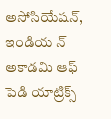అసోసియేషన్‌, ఇండియ న్‌ అకాడమి ఆఫ్‌ పెడి యాట్రిక్స్‌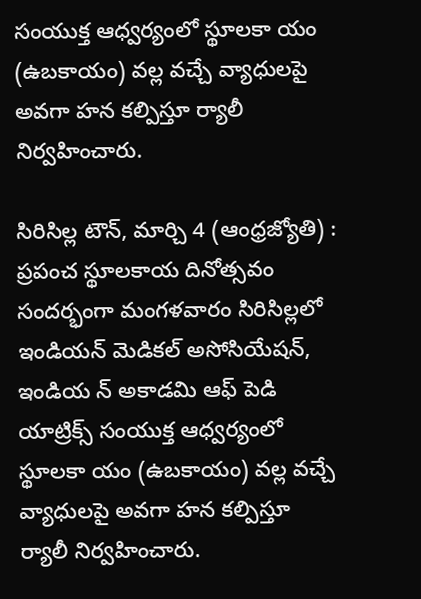సంయుక్త ఆధ్వర్యంలో స్థూలకా యం (ఉబకాయం) వల్ల వచ్చే వ్యాధులపై అవగా హన కల్పిస్తూ ర్యాలీ నిర్వహించారు.

సిరిసిల్ల టౌన్‌, మార్చి 4 (ఆంధ్రజ్యోతి) : ప్రపంచ స్థూలకాయ దినోత్సవం సందర్భంగా మంగళవారం సిరిసిల్లలో ఇండియన్‌ మెడికల్‌ అసోసియేషన్‌, ఇండియ న్‌ అకాడమి ఆఫ్‌ పెడి యాట్రిక్స్‌ సంయుక్త ఆధ్వర్యంలో స్థూలకా యం (ఉబకాయం) వల్ల వచ్చే వ్యాధులపై అవగా హన కల్పిస్తూ ర్యాలీ నిర్వహించారు.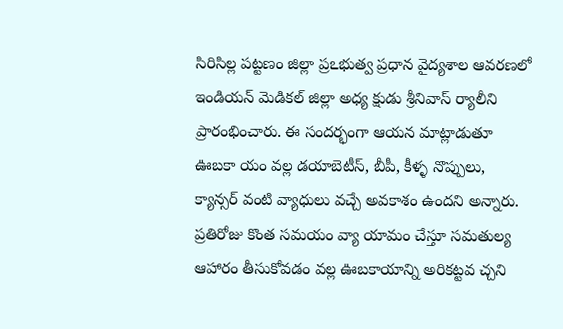సిరిసిల్ల పట్టణం జిల్లా ప్రఽభుత్వ ప్రధాన వైద్యశాల ఆవరణలో ఇండియన్‌ మెడికల్‌ జిల్లా అధ్య క్షుడు శ్రీనివాస్‌ ర్యాలీని ప్రారంభించారు. ఈ సందర్భంగా ఆయన మాట్లాడుతూ ఊబకా యం వల్ల డయాబెటీస్‌, బీపీ, కీళ్ళ నొప్పులు, క్యాన్సర్‌ వంటి వ్యాధులు వచ్చే అవకాశం ఉందని అన్నారు. ప్రతిరోజు కొంత సమయం వ్యా యామం చేస్తూ సమతుల్య ఆహారం తీసుకోవడం వల్ల ఊబకాయాన్ని అరికట్టవ చ్చని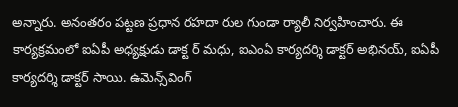అన్నారు. అనంతరం పట్టణ ప్రధాన రహదా రుల గుండా ర్యాలీ నిర్వహించారు. ఈ కార్యక్రమంలో ఐఏపీ అధ్యక్షుడు డాక్ట ర్‌ మధు, ఐఎంఏ కార్యదర్శి డాక్టర్‌ అభినయ్‌, ఐఏపీ కార్యదర్శి డాక్టర్‌ సాయి. ఉమెన్స్‌వింగ్‌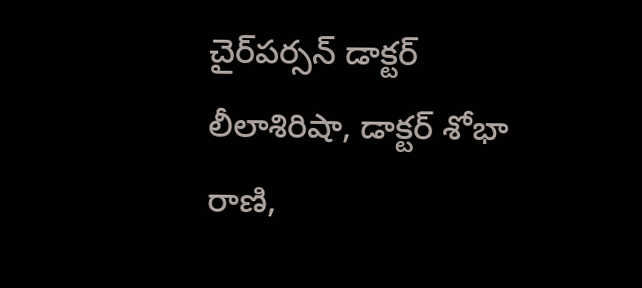చైర్‌పర్సన్‌ డాక్టర్‌ లీలాశిరిషా, డాక్టర్‌ శోభా రాణి,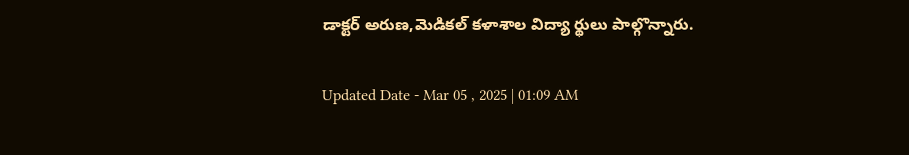డాక్టర్‌ అరుణ,మెడికల్‌ కళాశాల విద్యా ర్థులు పాల్గొన్నారు.

Updated Date - Mar 05 , 2025 | 01:09 AM